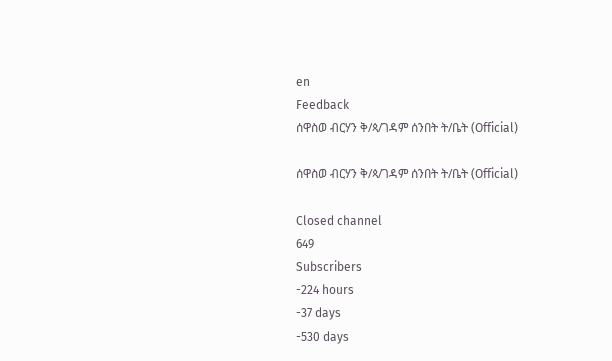en
Feedback
ሰዋስወ ብርሃን ቅ/ጳ/ገዳም ሰንበት ት/ቤት (Official)

ሰዋስወ ብርሃን ቅ/ጳ/ገዳም ሰንበት ት/ቤት (Official)

Closed channel
649
Subscribers
-224 hours
-37 days
-530 days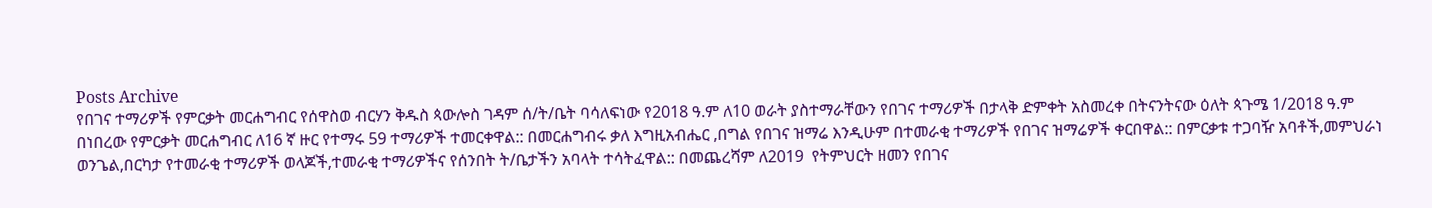Posts Archive
የበገና ተማሪዎች የምርቃት መርሐግብር የሰዋስወ ብርሃን ቅዱስ ጳውሎስ ገዳም ሰ/ት/ቤት ባሳለፍነው የ2018 ዓ.ም ለ10 ወራት ያስተማራቸውን የበገና ተማሪዎች በታላቅ ድምቀት አስመረቀ በትናንትናው ዕለት ጳጉሜ 1/2018 ዓ.ም በነበረው የምርቃት መርሐግብር ለ16 ኛ ዙር የተማሩ 59 ተማሪዎች ተመርቀዋል:: በመርሐግብሩ ቃለ እግዚአብሔር ,በግል የበገና ዝማሬ እንዲሁም በተመራቂ ተማሪዎች የበገና ዝማሬዎች ቀርበዋል:: በምርቃቱ ተጋባዥ አባቶች,መምህራነ ወንጌል,በርካታ የተመራቂ ተማሪዎች ወላጆች,ተመራቂ ተማሪዎችና የሰንበት ት/ቤታችን አባላት ተሳትፈዋል:: በመጨረሻም ለ2019  የትምህርት ዘመን የበገና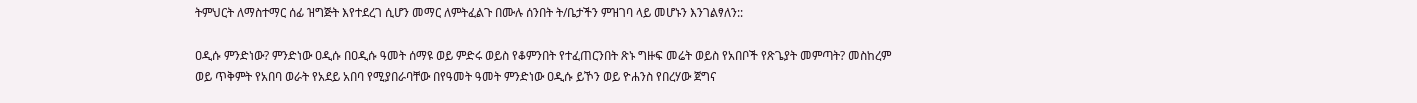ትምህርት ለማስተማር ሰፊ ዝግጅት እየተደረገ ሲሆን መማር ለምትፈልጉ በሙሉ ሰንበት ት/ቤታችን ምዝገባ ላይ መሆኑን እንገልፃለን::

ዐዲሱ ምንድነው? ምንድነው ዐዲሱ በዐዲሱ ዓመት ሰማዩ ወይ ምድሩ ወይስ የቆምንበት የተፈጠርንበት ጽኑ ግዙፍ መሬት ወይስ የአበቦች የጽጌያት መምጣት? መስከረም ወይ ጥቅምት የአበባ ወራት የአደይ አበባ የሚያበራባቸው በየዓመት ዓመት ምንድነው ዐዲሱ ይኾን ወይ ዮሐንስ የበረሃው ጀግና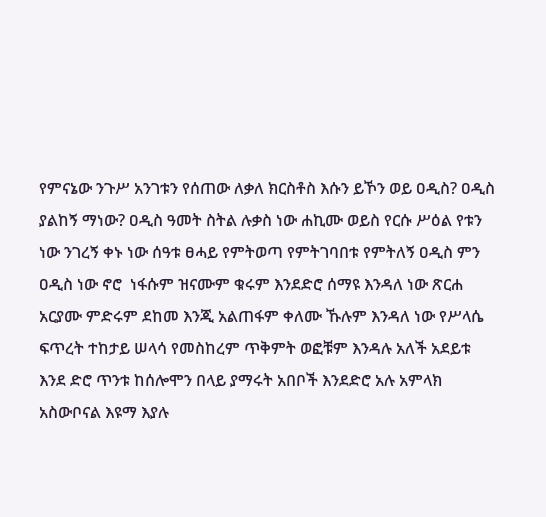የምናኔው ንጉሥ አንገቱን የሰጠው ለቃለ ክርስቶስ እሱን ይኾን ወይ ዐዲስ? ዐዲስ ያልከኝ ማነው? ዐዲስ ዓመት ስትል ሉቃስ ነው ሐኪሙ ወይስ የርሱ ሥዕል የቱን ነው ንገረኝ ቀኑ ነው ሰዓቱ ፀሓይ የምትወጣ የምትገባበቱ የምትለኝ ዐዲስ ምን ዐዲስ ነው ኖሮ  ነፋሱም ዝናሙም ቁሩም እንደድሮ ሰማዩ እንዳለ ነው ጽርሐ አርያሙ ምድሩም ደከመ እንጂ አልጠፋም ቀለሙ ኹሉም እንዳለ ነው የሥላሴ ፍጥረት ተከታይ ሠላሳ የመስከረም ጥቅምት ወፎቹም እንዳሉ አለች አደይቱ እንደ ድሮ ጥንቱ ከሰሎሞን በላይ ያማሩት አበቦች እንደድሮ አሉ አምላክ አስውቦናል እዩማ እያሉ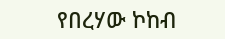የበረሃው ኮከብ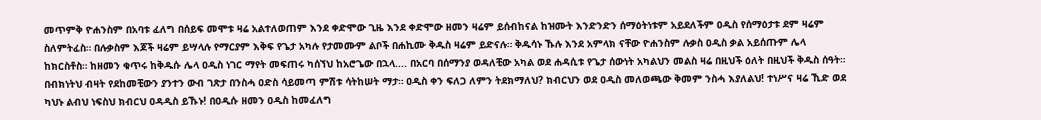መጥምቅ ዮሐንስም በአባቱ ፈለግ በሰይፍ መሞቱ ዛሬ አልተለወጠም እንደ ቀድሞው ጊዜ እንደ ቀድሞው ዘመን ዛሬም ይሰብከናል ከዝሙት እንድንድን ሰማዕትነቱም አይደለችም ዐዲስ የሰማዕታቱ ደም ዛሬም ስለምትፈስ። በሉቃስም እጆች ዛሬም ይሣላሉ የማርያም እቅፍ የጌታ አካሉ የታመሙም ልቦች በሐኪሙ ቅዱስ ዛሬም ይድናሉ። ቅዱሳኑ ኹሉ እንደ አምላክ ናቸው ዮሐንስም ሉቃስ ዐዲስ ቃል አይሰጡም ሌላ ከክርስቶስ። ከዘመን ቁጥሩ ከቅዱሱ ሌላ ዐዲስ ነገር ማየት መፍጠሩ ካሰኘህ ከአሮጌው በኋላ.... በአርባ በሰማንያ ወዳለቺው አካል ወደ ሐዳሲቱ የጌታ ሰውነት አካልህን መልስ ዛሬ በዚህች ዕለት በዚህች ቅዱስ ሰዓት። በብክነትህ ብዛት የደከመቺውን ያንተን ውብ ገጽታ በንስሓ ዐድስ ሳይመጣ ምሽቱ ሳትከሠት ማታ። ዐዲስ ቀን ፍለጋ ለምን ትደክማለህ? ክብርህን ወደ ዐዲስ መለወጫው ቅመም ንስሓ እያለልህ! ተነሥና ዛሬ ኺድ ወደ ካህኑ ልብህ ነፍስህ ክብርህ ዐዳዲስ ይኹኑ! በዐዲሱ ዘመን ዐዲስ ከመፈለግ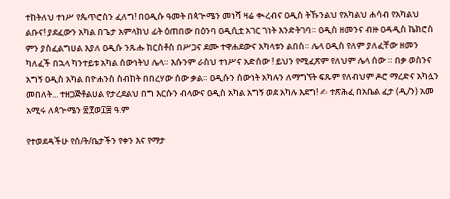ተከትለህ ተነሥ የጴጥሮስን ፈለግ! በዐዲሱ ዓመት በጳጕሜን መነሻ ዛሬ ቊረብና ዐዲስ ትኹንልህ የአካልህ ሐሳብ የአካልህ ልቡና! ያደፈውን አካል በጌታ አምላክህ ፊት ዕጠበው በዕንባ ዐዲሲቷ አገር ገነት እንድትገባ። ዐዲስ ዘመንና ብዙ ዐዳዲስ ኬክሮስ ምን ያስፈልግሀል እያለ ዐዲሱ ንጹሑ ክርስቶስ በሥጋና ደሙ ተዋሐደውና አካላቱን ልበስ። ሌላ ዐዲስ የለም ያለፈቸው ዘመን ካለፈች በኋላ ካንተይቱ አካል ሰውነትህ ሌላ። እሱንም ራስህ ተነሥና አድሰው ! ይህን የሚፈጽም የለህም ሌላ ሰው ። በቃ ወስንና አግኝ ዐዲስ አካል በዮሐንስ ስብከት በበረሃው ሰው ቃል። ዐዲሱን ሰውነት አካሉን ለማግኘት ፍጹም የለብህም ዶሮ ማረድና አካሏን መበለት... ተዘጋጅቶልሀል የታረደልህ በግ እርሱን ብላውና ዐዲስ አካል አግኝ ወደ አካሉ እደግ! ✍ ተጽሕፈ በአቤል ፈታ (ዲ/ን) አመ አሚሩ ለጳጒሜን ፳፻ወ፲፰ ዓ.ም

የተወደዳችሁ የሰ/ት/ቤታችን የቀን እና የማታ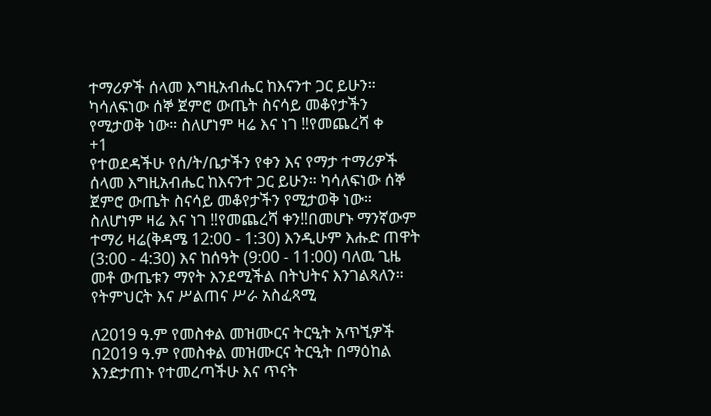ተማሪዎች ሰላመ እግዚአብሔር ከእናንተ ጋር ይሁን። ካሳለፍነው ሰኞ ጀምሮ ውጤት ስናሳይ መቆየታችን የሚታወቅ ነው። ስለሆነም ዛሬ እና ነገ ‼የመጨረሻ ቀ
+1
የተወደዳችሁ የሰ/ት/ቤታችን የቀን እና የማታ ተማሪዎች ሰላመ እግዚአብሔር ከእናንተ ጋር ይሁን። ካሳለፍነው ሰኞ ጀምሮ ውጤት ስናሳይ መቆየታችን የሚታወቅ ነው። ስለሆነም ዛሬ እና ነገ ‼የመጨረሻ ቀን‼በመሆኑ ማንኛውም ተማሪ ዛሬ(ቅዳሜ 12:00 - 1:30) እንዲሁም እሑድ ጠዋት (3:00 - 4:30) እና ከሰዓት (9:00 - 11:00) ባለዉ ጊዜ መቶ ውጤቱን ማየት እንደሚችል በትህትና እንገልጻለን። የትምህርት እና ሥልጠና ሥራ አስፈጻሚ

ለ2019 ዓ.ም የመስቀል መዝሙርና ትርዒት አጥኚዎች በ2019 ዓ.ም የመስቀል መዝሙርና ትርዒት በማዕከል እንድታጠኑ የተመረጣችሁ እና ጥናት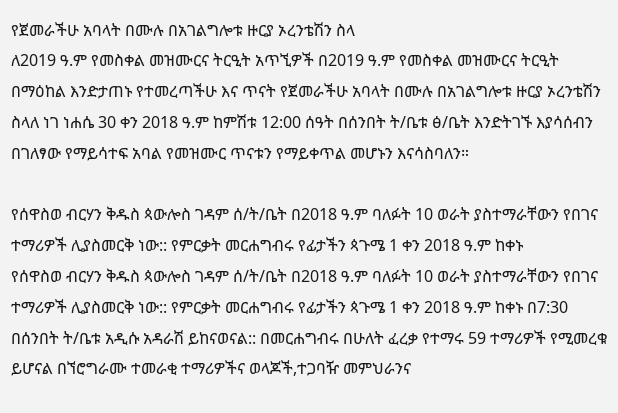የጀመራችሁ አባላት በሙሉ በአገልግሎቱ ዙርያ ኦረንቴሽን ስላ
ለ2019 ዓ.ም የመስቀል መዝሙርና ትርዒት አጥኚዎች በ2019 ዓ.ም የመስቀል መዝሙርና ትርዒት በማዕከል እንድታጠኑ የተመረጣችሁ እና ጥናት የጀመራችሁ አባላት በሙሉ በአገልግሎቱ ዙርያ ኦረንቴሽን ስላለ ነገ ነሐሴ 30 ቀን 2018 ዓ.ም ከምሽቱ 12:00 ሰዓት በሰንበት ት/ቤቱ ፅ/ቤት እንድትገኙ እያሳሰብን በገለፃው የማይሳተፍ አባል የመዝሙር ጥናቱን የማይቀጥል መሆኑን እናሳስባለን።

የሰዋስወ ብርሃን ቅዱስ ጳውሎስ ገዳም ሰ/ት/ቤት በ2018 ዓ.ም ባለፉት 10 ወራት ያስተማራቸውን የበገና ተማሪዎች ሊያስመርቅ ነው:: የምርቃት መርሐግብሩ የፊታችን ጳጉሜ 1 ቀን 2018 ዓ.ም ከቀኑ
የሰዋስወ ብርሃን ቅዱስ ጳውሎስ ገዳም ሰ/ት/ቤት በ2018 ዓ.ም ባለፉት 10 ወራት ያስተማራቸውን የበገና ተማሪዎች ሊያስመርቅ ነው:: የምርቃት መርሐግብሩ የፊታችን ጳጉሜ 1 ቀን 2018 ዓ.ም ከቀኑ በ7:30 በሰንበት ት/ቤቱ አዲሱ አዳራሽ ይከናወናል:: በመርሐግብሩ በሁለት ፈረቃ የተማሩ 59 ተማሪዎች የሚመረቁ ይሆናል በኘሮግራሙ ተመራቂ ተማሪዎችና ወላጆች,ተጋባዥ መምህራንና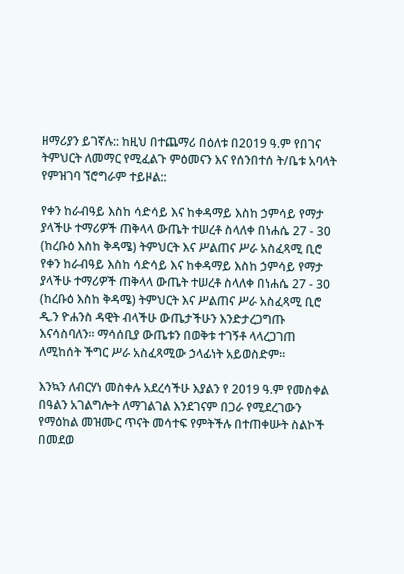ዘማሪያን ይገኛሉ:: ከዚህ በተጨማሪ በዕለቱ በ2019 ዓ.ም የበገና ትምህርት ለመማር የሚፈልጉ ምዕመናን እና የሰንበተሰ ት/ቤቱ አባላት የምዝገባ ኘሮግራም ተይዞል::

የቀን ከራብዓይ እስከ ሳድሳይ እና ከቀዳማይ እስከ ኃምሳይ የማታ ያላችሁ ተማሪዎች ጠቅላላ ውጤት ተሠረቶ ስላለቀ በነሐሴ 27 - 30 (ከረቡዕ እስከ ቅዳሜ) ትምህርት እና ሥልጠና ሥራ አስፈጻሚ ቢሮ
የቀን ከራብዓይ እስከ ሳድሳይ እና ከቀዳማይ እስከ ኃምሳይ የማታ ያላችሁ ተማሪዎች ጠቅላላ ውጤት ተሠረቶ ስላለቀ በነሐሴ 27 - 30 (ከረቡዕ እስከ ቅዳሜ) ትምህርት እና ሥልጠና ሥራ አስፈጻሚ ቢሮ ዲ.ን ዮሐንስ ዳዊት ብላችሁ ውጤታችሁን እንድታረጋግጡ እናሳስባለን። ማሳሰቢያ ውጤቱን በወቅቱ ተገኝቶ ላላረጋገጠ ለሚከሰት ችግር ሥራ አስፈጻሚው ኃላፊነት አይወስድም።

እንኳን ለብርሃነ መስቀሉ አደረሳችሁ እያልን የ 2019 ዓ.ም የመስቀል በዓልን አገልግሎት ለማገልገል እንደገናም በጋራ የሚደረገውን የማዕከል መዝሙር ጥናት መሳተፍ የምትችሉ በተጠቀሡት ስልኮች በመደወ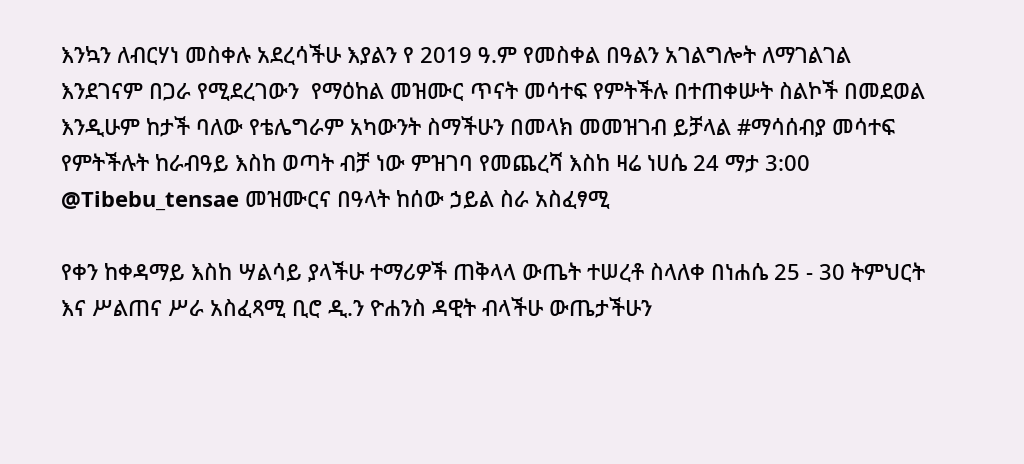እንኳን ለብርሃነ መስቀሉ አደረሳችሁ እያልን የ 2019 ዓ.ም የመስቀል በዓልን አገልግሎት ለማገልገል እንደገናም በጋራ የሚደረገውን  የማዕከል መዝሙር ጥናት መሳተፍ የምትችሉ በተጠቀሡት ስልኮች በመደወል እንዲሁም ከታች ባለው የቴሌግራም አካውንት ስማችሁን በመላክ መመዝገብ ይቻላል #ማሳሰብያ መሳተፍ የምትችሉት ከራብዓይ እስከ ወጣት ብቻ ነው ምዝገባ የመጨረሻ እስከ ዛሬ ነሀሴ 24 ማታ 3:00 @Tibebu_tensae መዝሙርና በዓላት ከሰው ኃይል ስራ አስፈፃሚ

የቀን ከቀዳማይ እስከ ሣልሳይ ያላችሁ ተማሪዎች ጠቅላላ ውጤት ተሠረቶ ስላለቀ በነሐሴ 25 - 30 ትምህርት እና ሥልጠና ሥራ አስፈጻሚ ቢሮ ዲ.ን ዮሐንስ ዳዊት ብላችሁ ውጤታችሁን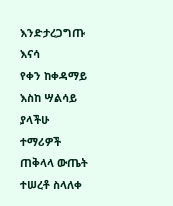እንድታረጋግጡ እናሳ
የቀን ከቀዳማይ እስከ ሣልሳይ ያላችሁ ተማሪዎች ጠቅላላ ውጤት ተሠረቶ ስላለቀ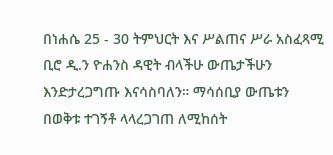በነሐሴ 25 - 30 ትምህርት እና ሥልጠና ሥራ አስፈጻሚ ቢሮ ዲ.ን ዮሐንስ ዳዊት ብላችሁ ውጤታችሁን እንድታረጋግጡ እናሳስባለን። ማሳሰቢያ ውጤቱን በወቅቱ ተገኝቶ ላላረጋገጠ ለሚከሰት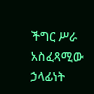ችግር ሥራ አስፈጻሚው ኃላፊነት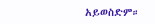አይወስድም።